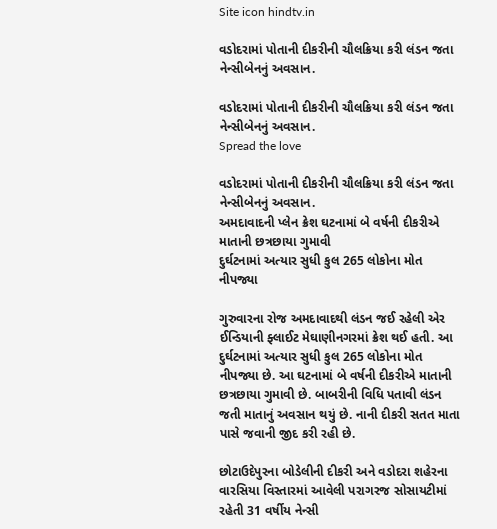Site icon hindtv.in

વડોદરામાં પોતાની દીકરીની ચૌલક્રિયા કરી લંડન જતા નેન્સીબેનનું અવસાન.

વડોદરામાં પોતાની દીકરીની ચૌલક્રિયા કરી લંડન જતા નેન્સીબેનનું અવસાન.
Spread the love

વડોદરામાં પોતાની દીકરીની ચૌલક્રિયા કરી લંડન જતા નેન્સીબેનનું અવસાન.
અમદાવાદની પ્લેન ક્રેશ ઘટનામાં બે વર્ષની દીકરીએ માતાની છત્રછાયા ગુમાવી
દુર્ઘટનામાં અત્યાર સુધી કુલ 265 લોકોના મોત નીપજ્યા

ગુરુવારના રોજ અમદાવાદથી લંડન જઈ રહેલી એર ઈન્ડિયાની ફ્લાઈટ મેઘાણીનગરમાં ક્રેશ થઈ હતી. આ દુર્ઘટનામાં અત્યાર સુધી કુલ 265 લોકોના મોત નીપજ્યા છે. આ ઘટનામાં બે વર્ષની દીકરીએ માતાની છત્રછાયા ગુમાવી છે. બાબરીની વિધિ પતાવી લંડન જતી માતાનું અવસાન થયું છે. નાની દીકરી સતત માતા પાસે જવાની જીદ કરી રહી છે.

છોટાઉદેપુરના બોડેલીની દીકરી અને વડોદરા શહેરના વારસિયા વિસ્તારમાં આવેલી પરાગરજ સોસાયટીમાં રહેતી 31 વર્ષીય નેન્સી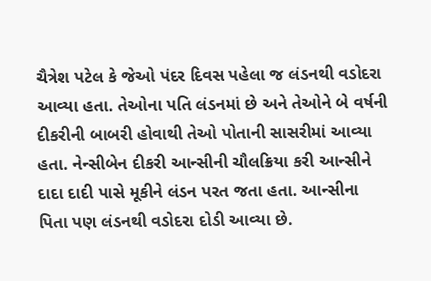ચૈત્રેશ પટેલ કે જેઓ પંદર દિવસ પહેલા જ લંડનથી વડોદરા આવ્યા હતા. તેઓના પતિ લંડનમાં છે અને તેઓને બે વર્ષની દીકરીની બાબરી હોવાથી તેઓ પોતાની સાસરીમાં આવ્યા હતા. નેન્સીબેન દીકરી આન્સીની ચૌલક્રિયા કરી આન્સીને દાદા દાદી પાસે મૂકીને લંડન પરત જતા હતા. આન્સીના પિતા પણ લંડનથી વડોદરા દોડી આવ્યા છે.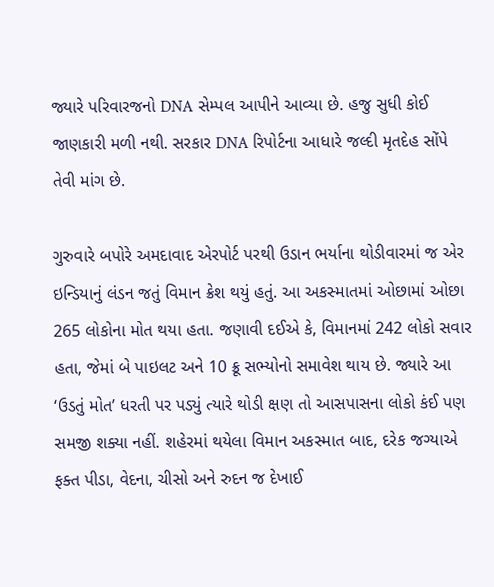જ્યારે પરિવારજનો DNA સેમ્પલ આપીને આવ્યા છે. હજુ સુધી કોઈ જાણકારી મળી નથી. સરકાર DNA રિપોર્ટના આધારે જલ્દી મૃતદેહ સોંપે તેવી માંગ છે.

ગુરુવારે બપોરે અમદાવાદ એરપોર્ટ પરથી ઉડાન ભર્યાના થોડીવારમાં જ એર ઇન્ડિયાનું લંડન જતું વિમાન ક્રેશ થયું હતું. આ અકસ્માતમાં ઓછામાં ઓછા 265 લોકોના મોત થયા હતા. જણાવી દઈએ કે, વિમાનમાં 242 લોકો સવાર હતા, જેમાં બે પાઇલટ અને 10 ક્રૂ સભ્યોનો સમાવેશ થાય છે. જ્યારે આ ‘ઉડતું મોત’ ધરતી પર પડ્યું ત્યારે થોડી ક્ષણ તો આસપાસના લોકો કંઈ પણ સમજી શક્યા નહીં. શહેરમાં થયેલા વિમાન અકસ્માત બાદ, દરેક જગ્યાએ ફક્ત પીડા, વેદના, ચીસો અને રુદન જ દેખાઈ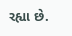રહ્યા છે.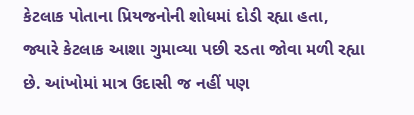કેટલાક પોતાના પ્રિયજનોની શોધમાં દોડી રહ્યા હતા, જ્યારે કેટલાક આશા ગુમાવ્યા પછી રડતા જોવા મળી રહ્યા છે. આંખોમાં માત્ર ઉદાસી જ નહીં પણ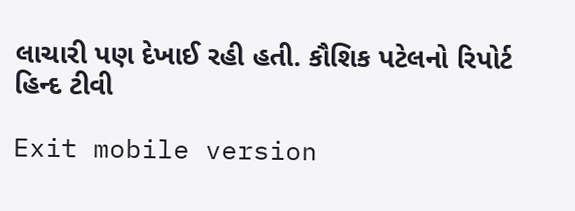લાચારી પણ દેખાઈ રહી હતી. કૌશિક પટેલનો રિપોર્ટ હિન્દ ટીવી

Exit mobile version